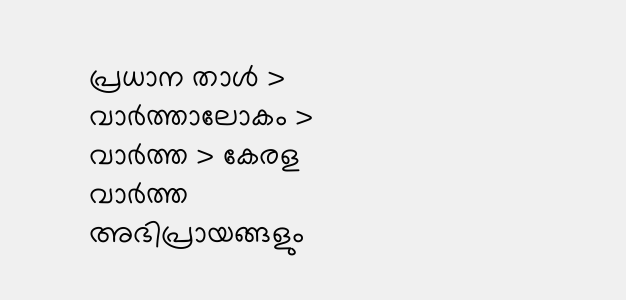പ്രധാന താള്‍ > വാര്‍ത്താലോകം > വാര്‍ത്ത > കേരള വാര്‍ത്ത
അഭിപ്രായങ്ങളും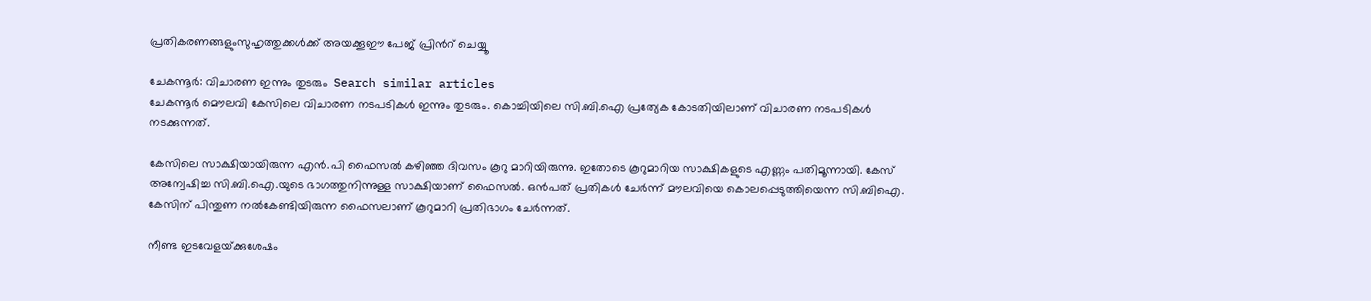പ്രതികരണങ്ങളുംസുഹൃത്തുക്കള്‍ക്ക് അയക്കൂഈ പേജ് പ്രിന്‍റ് ചെയ്യൂ

ചേകന്നൂര്‍: വിചാരണ ഇന്നും തുടരും  Search similar articles
ചേകന്നൂര്‍ മൌലവി കേസിലെ വിചാരണ നടപടികള്‍ ഇന്നും തുടരും. കൊച്ചിയിലെ സി.ബി.ഐ പ്രത്യേക കോടതിയിലാണ് വിചാരണ നടപടികള്‍ നടക്കുന്നത്.

കേസിലെ സാക്ഷിയായിരുന്ന എന്‍.പി ഫൈസല്‍ കഴിഞ്ഞ ദിവസം കൂറു മാറിയിരുന്നു. ഇതോടെ കൂറുമാറിയ സാക്ഷികളുടെ എണ്ണം പതിമൂന്നായി. കേസ്‌ അന്വേഷിച്ച സി.ബി.ഐ.യുടെ ഭാഗത്തുനിന്നുള്ള സാക്ഷിയാണ്‌ ഫൈസല്‍. ഒന്‍പത്‌ പ്രതികള്‍ ചേര്‍ന്ന്‌ മൗലവിയെ കൊലപ്പെടുത്തിയെന്ന സി.ബിഐ. കേസിന്‌ പിന്തുണ നല്‍കേണ്ടിയിരുന്ന ഫൈസലാണ്‌ കൂറുമാറി പ്രതിഭാഗം ചേര്‍ന്നത്‌.

നീണ്ട ഇടവേളയ്‌ക്കുശേഷം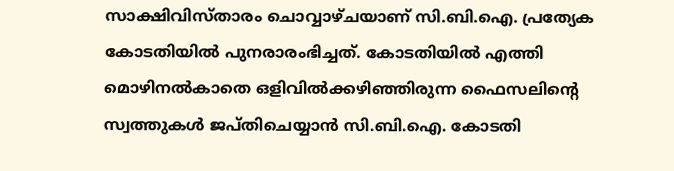സാക്ഷിവിസ്‌താരം ചൊവ്വാഴ്‌ചയാണ്‌ സി.ബി.ഐ. പ്രത്യേക കോടതിയില്‍ പുനരാരംഭിച്ചത്‌. കോടതിയില്‍ എത്തി മൊഴിനല്‍കാതെ ഒളിവില്‍ക്കഴിഞ്ഞിരുന്ന ഫൈസലിന്‍റെ സ്വത്തുകള്‍ ജപ്‌തിചെയ്യാന്‍ സി.ബി.ഐ. കോടതി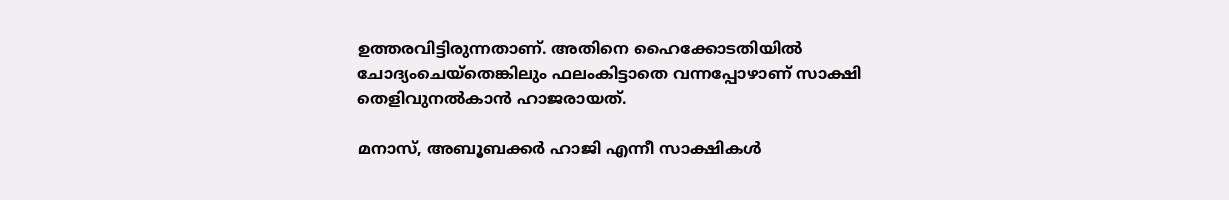ഉത്തരവിട്ടിരുന്നതാണ്‌. അതിനെ ഹൈക്കോടതിയില്‍ ചോദ്യംചെയ്‌തെങ്കിലും ഫലംകിട്ടാതെ വന്നപ്പോഴാണ്‌ സാക്ഷി തെളിവുനല്‍കാന്‍ ഹാജരായത്‌.

മനാസ്, അബൂബക്കര്‍ ഹാജി എന്നീ സാക്ഷികള്‍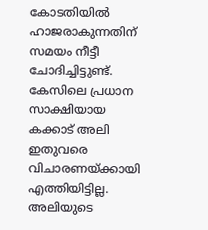കോടതിയില്‍ ഹാജരാകുന്നതിന് സമയം നീട്ടീ ചോദിച്ചിട്ടുണ്ട്. കേസിലെ പ്രധാന സാക്ഷിയായ കക്കാട് അലി ഇതുവരെ വിചാരണയ്ക്കായി എത്തിയിട്ടില്ല. അലിയുടെ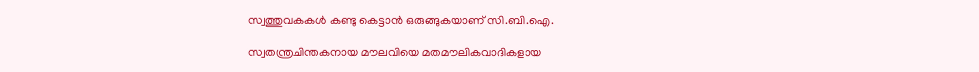സ്വത്തുവകകള്‍ കണ്ടു കെട്ടാന്‍ ഒരുങ്ങുകയാണ് സി.ബി.ഐ.

സ്വതന്ത്രചിന്തകനായ മൗലവിയെ മതമൗലികവാദികളായ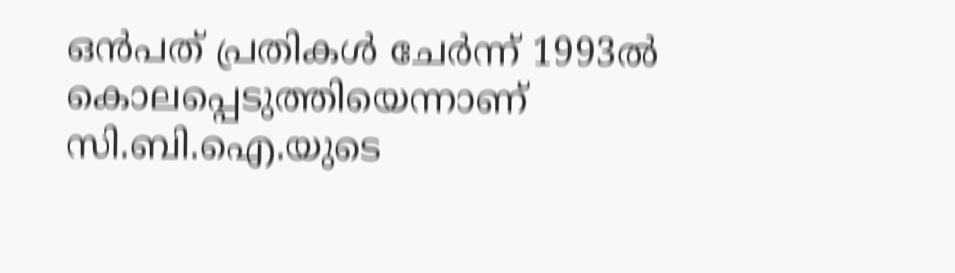ഒന്‍പത്‌ പ്രതികള്‍ ചേര്‍ന്ന്‌ 1993ല്‍ കൊലപ്പെടുത്തിയെന്നാണ്‌ സി.ബി.ഐ.യുടെ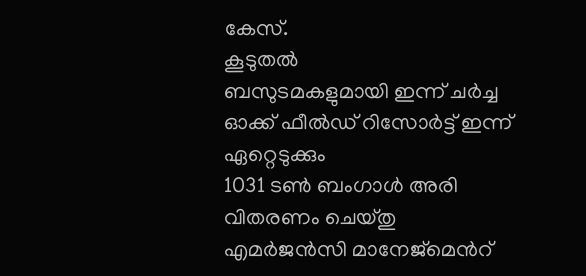കേസ്‌.
കൂടുതല്‍
ബസുടമകളുമായി ഇന്ന് ചര്‍ച്ച
ഓക്ക് ഫീല്‍ഡ് റിസോര്‍ട്ട് ഇന്ന് ഏറ്റെടുക്കും
1031 ടണ്‍ ബംഗാള്‍ അരി വിതരണം ചെയ്തു
എമര്‍ജന്‍സി മാനേജ്മെന്‍റ്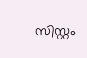സിസ്റ്റം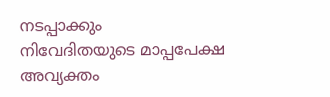നടപ്പാക്കും
നിവേദിതയുടെ മാപ്പപേക്ഷ അവ്യക്തം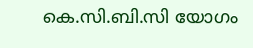കെ.സി.ബി.സി യോഗം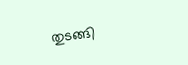തുടങ്ങി